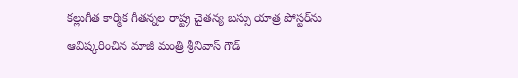కల్లుగీత కార్మిక గీతన్నల రాష్ట్ర చైతన్య బస్సు యాత్ర పోస్టర్‌ను ఆవిష్కరించిన మాజీ మంత్రి శ్రీనివాస్ గౌడ్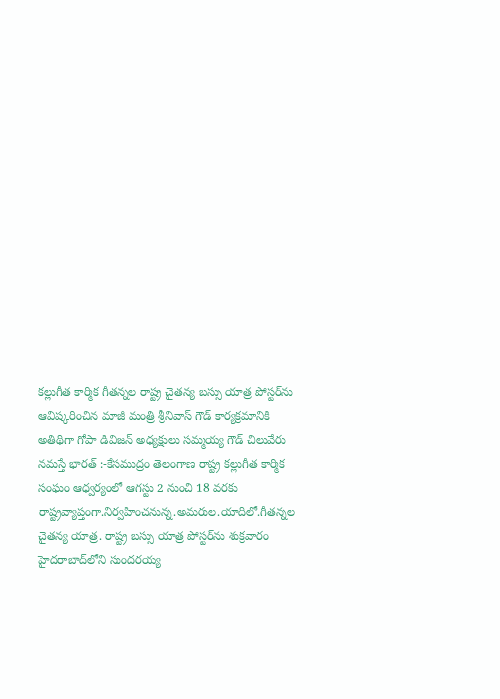కల్లుగీత కార్మిక గీతన్నల రాష్ట్ర చైతన్య బస్సు యాత్ర పోస్టర్‌ను ఆవిష్కరించిన మాజీ మంత్రి శ్రీనివాస్ గౌడ్ కార్యక్రమానికి అతిథిగా గోపా డివిజన్ అధ్యక్షులు సమ్మయ్య గౌడ్ చిలువేరు నమస్తే భారత్ :-కేసముద్రం తెలంగాణ రాష్ట్ర కల్లుగీత కార్మిక సంఘం ఆధ్వర్యంలో ఆగస్టు 2 నుంచి 18 వరకు రాష్ట్రవ్యాప్తంగా.నిర్వహించనున్న.అమరుల.యాదిలో.గీతన్నల చైతన్య యాత్ర. రాష్ట్ర బస్సు యాత్ర పోస్టర్‌ను శుక్రవారం హైదరాబాద్‌లోని సుందరయ్య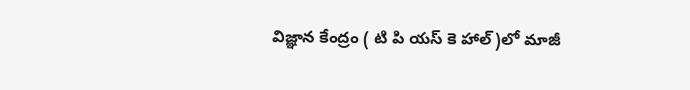విజ్ఞాన కేంద్రం ( టి పి యస్ కె హాల్)లో మాజీ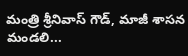మంత్రి శ్రీనివాస్ గౌడ్, మాజీ శాసన మండలి...